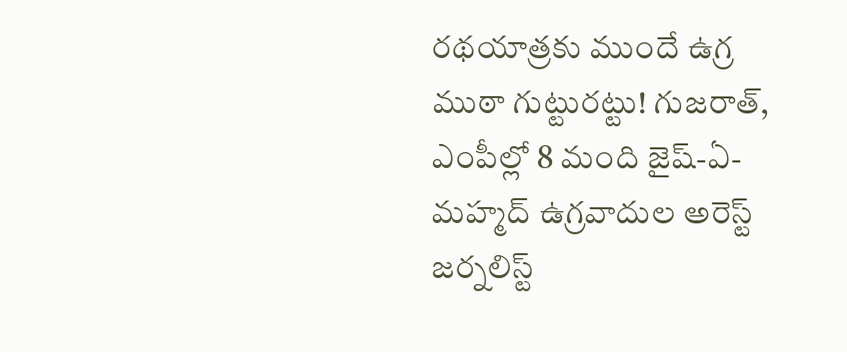రథయాత్రకు ముందే ఉగ్ర ముఠా గుట్టురట్టు! గుజరాత్, ఎంపీల్లో 8 మంది జైష్-ఏ-మహ్మద్ ఉగ్రవాదుల అరెస్ట్
జర్నలిస్ట్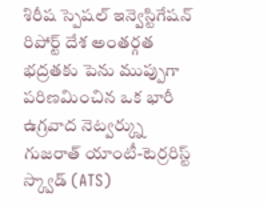శిరీష స్పెషల్ ఇన్వెస్టిగేషన్ రిపోర్ట్ దేశ అంతర్గత భద్రతకు పెను ముప్పుగా పరిణమించిన ఒక భారీ ఉగ్రవాద నెట్వర్క్ను గుజరాత్ యాంటీ-టెర్రరిస్ట్ స్క్వాడ్ (ATS)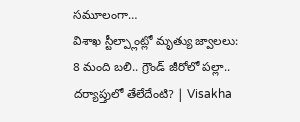సమూలంగా…
విశాఖ స్టీల్ప్లాంట్లో మృత్యు జ్వాలలు: 8 మంది బలి.. గ్రౌండ్ జీరోలో పల్లా.. దర్యాప్తులో తేలేదేంటి? | Visakha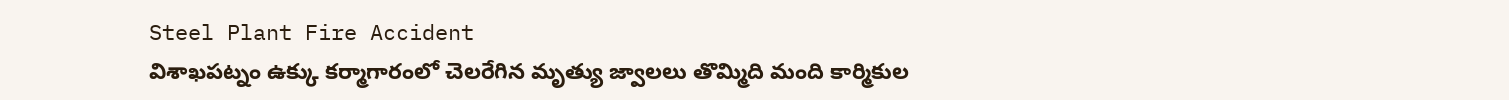Steel Plant Fire Accident
విశాఖపట్నం ఉక్కు కర్మాగారంలో చెలరేగిన మృత్యు జ్వాలలు తొమ్మిది మంది కార్మికుల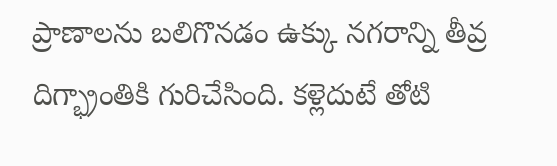ప్రాణాలను బలిగొనడం ఉక్కు నగరాన్ని తీవ్ర దిగ్భ్రాంతికి గురిచేసింది. కళ్లెదుటే తోటి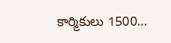కార్మికులు 1500…